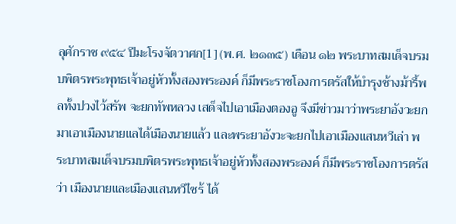ลุศักราช ๙๕๔ ปีมะโรงจัตวาศก[1] (พ.ศ. ๒๑๓๕) เดือน ๑๒ พระบาทสมเด็จบรมบพิตรพระพุทธเจ้าอยู่หัวทั้งสองพระองค์ ก็มีพระราชโองการตรัสให้บำรุงช้างม้ารี้พลทั้งปวงไว้สรัพ จะยกทัพหลวง เสด็จไปเอาเมืองตองอู จึงมีข่าวมาว่าพระยาอังวะยกมาเอาเมืองนายแลได้เมืองนายแล้ว และพระยาอังวะจะยกไปเอาเมืองแสนหวีเล่า พระบาทสมเด็จบรมบพิตรพระพุทธเจ้าอยู่หัวทั้งสองพระองค์ ก็มีพระราชโองการตรัสว่า เมืองนายและเมืองแสนหวีไซร้ ได้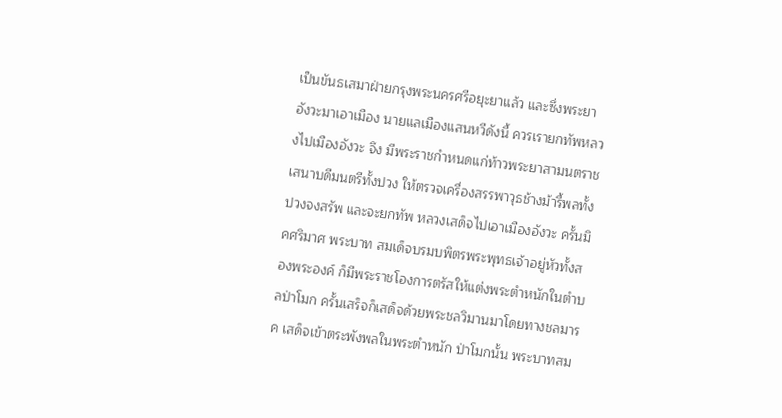เป็นขันธเสมาฝ่ายกรุงพระนครศรีอยุะยาแล้ว และซึ่งพระยาอังวะมาเอาเมือง นายแลเมืองแสนหวีดังนี้ ควรเรายกทัพหลวงไปเมืองอังวะ จึง มีพระราชกำหนดแก่ท้าวพระยาสามนตราช เสนาบดีมนตรีทั้งปวง ให้ตรวจเครื่องสรรพาวุธช้างม้ารี้พลทั้งปวงจงสรัพ และจะยกทัพ หลวงเสด็จไปเอาเมืองอังวะ ครั้นมิคศริมาศ พระบาท สมเด็จบรมบพิตรพระพุทธเจ้าอยู่หัวทั้งสองพระองค์ ก็มีพระราชโองการตรัสให้แต่งพระตำหนักในตำบลป่าโมก ครั้นเสร็จก็เสด็จด้วยพระชลวิมานมาโดยทางชลมารค เสด็จเข้าตระพังพลในพระตำหนัก ป่าโมกนั้น พระบาทสม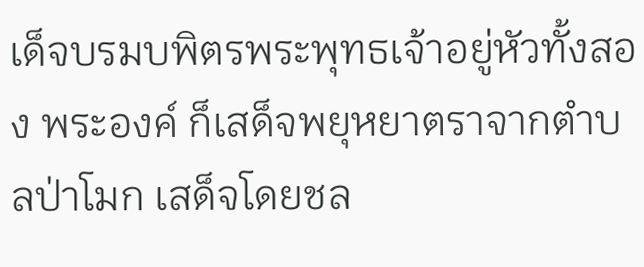เด็จบรมบพิตรพระพุทธเจ้าอยู่หัวทั้งสอง พระองค์ ก็เสด็จพยุหยาตราจากตำบลป่าโมก เสด็จโดยชล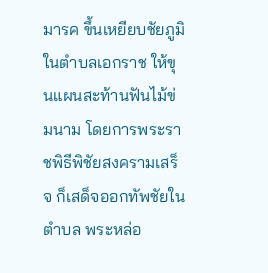มารค ขึ้นเหยียบชัยภูมิในตำบลเอกราช ให้ขุนแผนสะท้านฟันไม้ข่มนาม โดยการพระราชพิธีพิชัยสงครามเสร็จ ก็เสด็จออกทัพชัยในตำบล พระหล่อ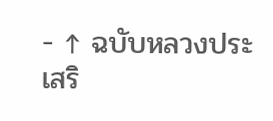- ↑ ฉบับหลวงประเสริ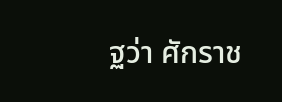ฐว่า ศักราช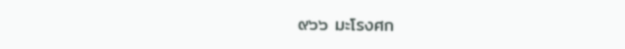๙๖๖ มะโรงศก